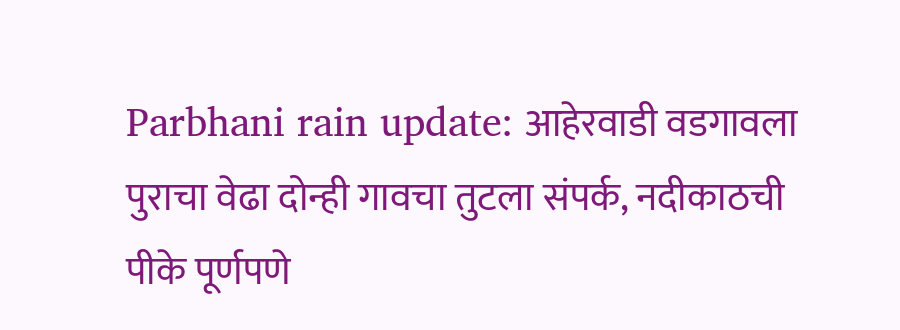Parbhani rain update: आहेरवाडी वडगावला पुराचा वेढा दोन्ही गावचा तुटला संपर्क, नदीकाठची पीके पूर्णपणे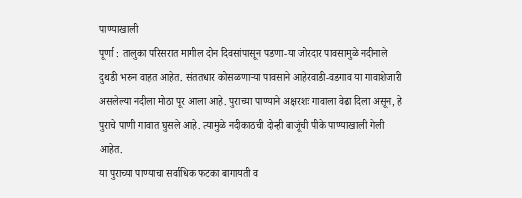पाण्याखाली
पूर्णा : तालुका परिसरात मागील दोन दिवसांपासून पडणा-या जोरदार पावसामुळे नदीनाले दुथडी भरुन वाहत आहेत. संततधार कोसळणाऱ्या पावसाने आहेरवाडी-वडगाव या गावाशेजारी असलेल्या नदीला मोठा पूर आला आहे. पुराच्या पाण्याने अक्षरशः गावाला वेढा दिला असून, हे पुराचे पाणी गावात घुसले आहे. त्यामुळे नदीकाठची दोन्ही बाजूंची पीके पाण्याखाली गेली आहेत.
या पुराच्या पाण्याचा सर्वाधिक फटका बागायती व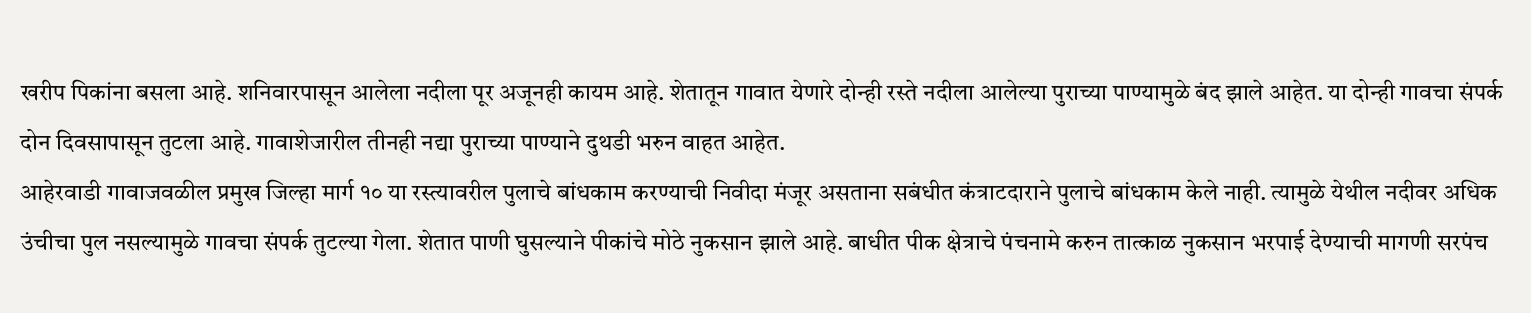खरीप पिकांना बसला आहे. शनिवारपासून आलेला नदीला पूर अजूनही कायम आहे. शेतातून गावात येणारे दोन्ही रस्ते नदीला आलेल्या पुराच्या पाण्यामुळे बंद झाले आहेत. या दोन्ही गावचा संपर्क दोन दिवसापासून तुटला आहे. गावाशेजारील तीनही नद्या पुराच्या पाण्याने दुथडी भरुन वाहत आहेत.
आहेरवाडी गावाजवळील प्रमुख जिल्हा मार्ग १० या रस्त्यावरील पुलाचे बांधकाम करण्याची निवीदा मंजूर असताना सबंधीत कंत्राटदाराने पुलाचे बांधकाम केले नाही. त्यामुळे येथील नदीवर अधिक उंचीचा पुल नसल्यामुळे गावचा संपर्क तुटल्या गेला. शेतात पाणी घुसल्याने पीकांचे मोठे नुकसान झाले आहे. बाधीत पीक क्षेत्राचे पंचनामे करुन तात्काळ नुकसान भरपाई देण्याची मागणी सरपंच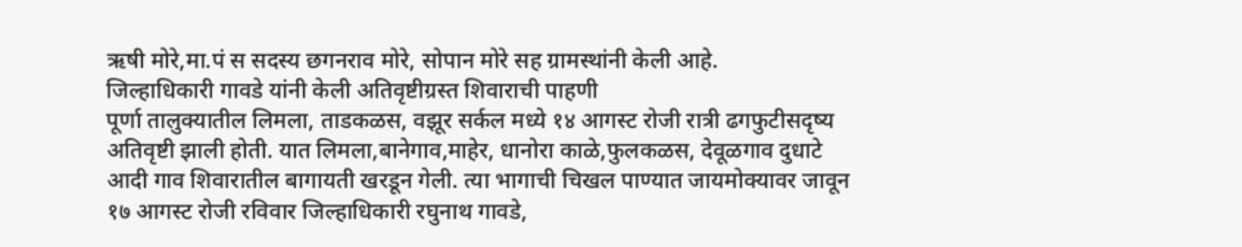ऋषी मोरे,मा.पं स सदस्य छगनराव मोरे, सोपान मोरे सह ग्रामस्थांनी केली आहे.
जिल्हाधिकारी गावडे यांनी केली अतिवृष्टीग्रस्त शिवाराची पाहणी
पूर्णा तालुक्यातील लिमला, ताडकळस, वझूर सर्कल मध्ये १४ आगस्ट रोजी रात्री ढगफुटीसदृष्य अतिवृष्टी झाली होती. यात लिमला,बानेगाव,माहेर, धानोरा काळे,फुलकळस, देवूळगाव दुधाटे आदी गाव शिवारातील बागायती खरडून गेली. त्या भागाची चिखल पाण्यात जायमोक्यावर जावून १७ आगस्ट रोजी रविवार जिल्हाधिकारी रघुनाथ गावडे,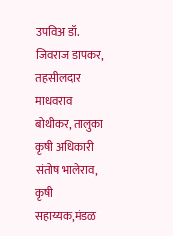उपविअ डॉ. जिवराज डापकर, तहसीलदार माधवराव बोथीकर, तालुका कृषी अधिकारी संतोष भालेराव, कृषी सहाय्यक,मंडळ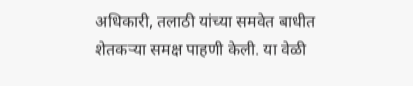अधिकारी, तलाठी यांच्या समवेत बाधीत शेतकऱ्या समक्ष पाहणी केली. या वेळी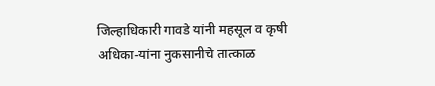जिल्हाधिकारी गावडे यांनी महसूल व कृषी अधिका-यांना नुकसानीचे तात्काळ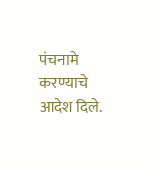पंचनामे करण्याचे आदेश दिले.